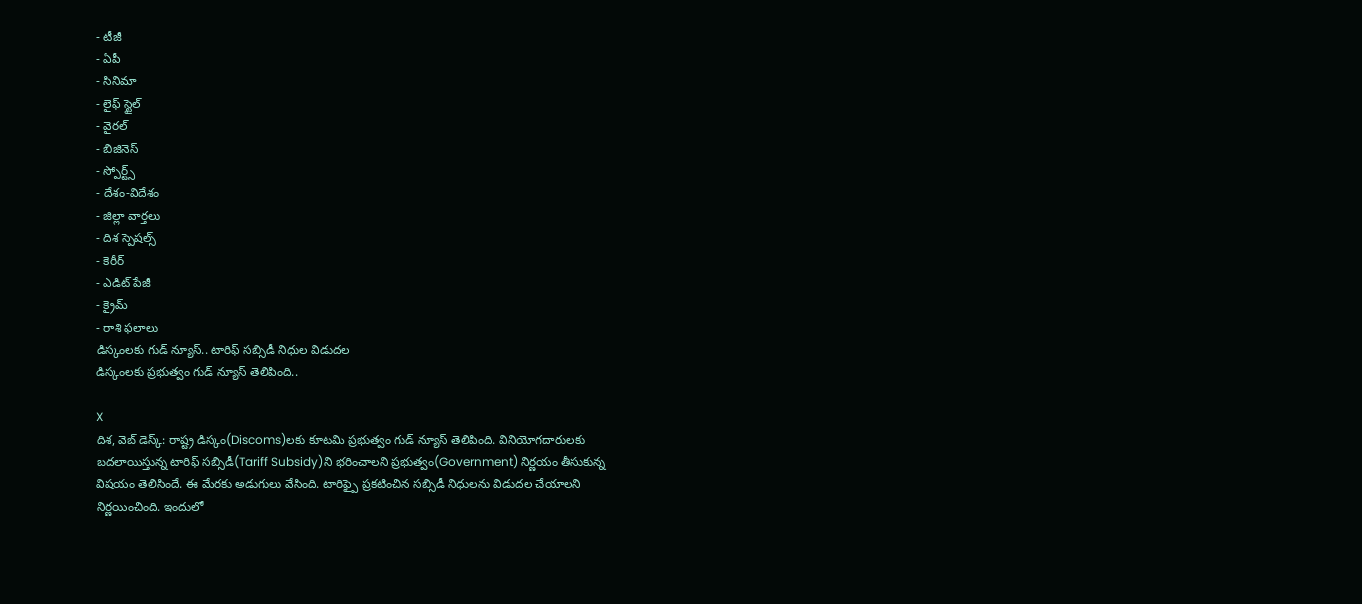- టీజీ
- ఏపీ
- సినిమా
- లైఫ్ స్టైల్
- వైరల్
- బిజినెస్
- స్పోర్ట్స్
- దేశం-విదేశం
- జిల్లా వార్తలు
- దిశ స్పెషల్స్
- కెరీర్
- ఎడిట్ పేజీ
- క్రైమ్
- రాశి ఫలాలు
డిస్కంలకు గుడ్ న్యూస్.. టారిఫ్ సబ్సిడీ నిధుల విడుదల
డిస్కంలకు ప్రభుత్వం గుడ్ న్యూస్ తెలిపింది..

X
దిశ, వెబ్ డెస్క్: రాష్ట్ర డిస్కం(Discoms)లకు కూటమి ప్రభుత్వం గుడ్ న్యూస్ తెలిపింది. వినియోగదారులకు బదలాయిస్తున్న టారిఫ్ సబ్సిడీ(Tariff Subsidy)ని భరించాలని ప్రభుత్వం(Government) నిర్ణయం తీసుకున్న విషయం తెలిసిందే. ఈ మేరకు అడుగులు వేసింది. టారిఫ్పై ప్రకటించిన సబ్సిడీ నిధులను విడుదల చేయాలని నిర్ణయించింది. ఇందులో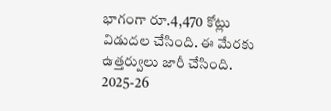భాగంగా రూ.4,470 కోట్లు విడుదల చేసింది. ఈ మేరకు ఉత్తర్వులు జారీ చేసింది. 2025-26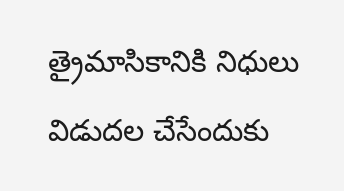త్రైమాసికానికి నిధులు విడుదల చేసేందుకు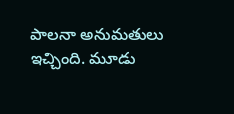పాలనా అనుమతులు ఇచ్చింది. మూడు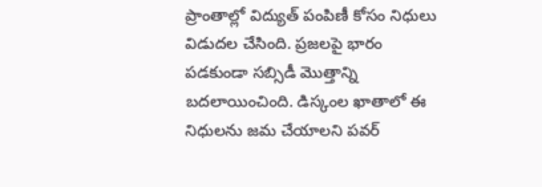ప్రాంతాల్లో విద్యుత్ పంపిణీ కోసం నిధులు విడుదల చేసింది. ప్రజలపై భారం పడకుండా సబ్సిడీ మొత్తాన్ని బదలాయించింది. డిస్కంల ఖాతాలో ఈ నిధులను జమ చేయాలని పవర్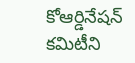కోఆర్డినేషన్ కమిటీని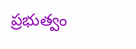ప్రభుత్వం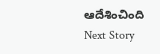ఆదేశించింది
Next Story